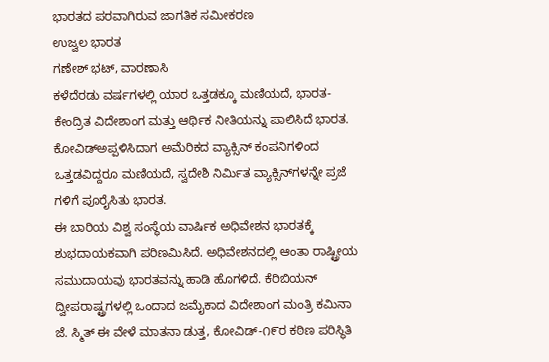ಭಾರತದ ಪರವಾಗಿರುವ ಜಾಗತಿಕ ಸಮೀಕರಣ
ಉಜ್ವಲ ಭಾರತ
ಗಣೇಶ್ ಭಟ್, ವಾರಣಾಸಿ
ಕಳೆದೆರಡು ವರ್ಷಗಳಲ್ಲಿ ಯಾರ ಒತ್ತಡಕ್ಕೂ ಮಣಿಯದೆ, ಭಾರತ-ಕೇಂದ್ರಿತ ವಿದೇಶಾಂಗ ಮತ್ತು ಆರ್ಥಿಕ ನೀತಿಯನ್ನು ಪಾಲಿಸಿದೆ ಭಾರತ. ಕೋವಿಡ್ಅಪ್ಪಳಿಸಿದಾಗ ಅಮೆರಿಕದ ವ್ಯಾಕ್ಸಿನ್ ಕಂಪನಿಗಳಿಂದ ಒತ್ತಡವಿದ್ದರೂ ಮಣಿಯದೆ, ಸ್ವದೇಶಿ ನಿರ್ಮಿತ ವ್ಯಾಕ್ಸಿನ್‌ಗಳನ್ನೇ ಪ್ರಜೆ ಗಳಿಗೆ ಪೂರೈಸಿತು ಭಾರತ.
ಈ ಬಾರಿಯ ವಿಶ್ವ ಸಂಸ್ಥೆಯ ವಾರ್ಷಿಕ ಅಧಿವೇಶನ ಭಾರತಕ್ಕೆ ಶುಭದಾಯಕವಾಗಿ ಪರಿಣಮಿಸಿದೆ. ಅಧಿವೇಶನದಲ್ಲಿ ಆಂತಾ ರಾಷ್ಟ್ರೀಯ ಸಮುದಾಯವು ಭಾರತವನ್ನು ಹಾಡಿ ಹೊಗಳಿದೆ. ಕೆರಿಬಿಯನ್ ದ್ವೀಪರಾಷ್ಟ್ರಗಳಲ್ಲಿ ಒಂದಾದ ಜಮೈಕಾದ ವಿದೇಶಾಂಗ ಮಂತ್ರಿ ಕಮಿನಾ ಜೆ. ಸ್ಮಿತ್ ಈ ವೇಳೆ ಮಾತನಾ ಡುತ್ತ, ಕೋವಿಡ್-೧೯ರ ಕಠಿಣ ಪರಿಸ್ಥಿತಿ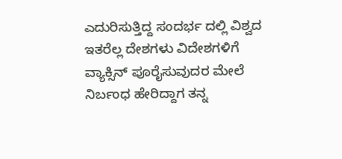ಎದುರಿಸುತ್ತಿದ್ದ ಸಂದರ್ಭ ದಲ್ಲಿ ವಿಶ್ವದ ಇತರೆಲ್ಲ ದೇಶಗಳು ವಿದೇಶಗಳಿಗೆ ವ್ಯಾಕ್ಸಿನ್ ಪೂರೈಸುವುದರ ಮೇಲೆ ನಿರ್ಬಂಧ ಹೇರಿದ್ದಾಗ ತನ್ನ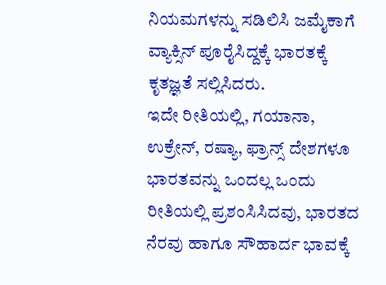ನಿಯಮಗಳನ್ನು ಸಡಿಲಿಸಿ ಜಮೈಕಾಗೆ ವ್ಯಾಕ್ಸಿನ್ ಪೂರೈಸಿದ್ದಕ್ಕೆ ಭಾರತಕ್ಕೆ ಕೃತಜ್ಞತೆ ಸಲ್ಲಿಸಿದರು.
ಇದೇ ರೀತಿಯಲ್ಲಿ, ಗಯಾನಾ, ಉಕ್ರೇನ್, ರಷ್ಯಾ, ಫ್ರಾನ್ಸ್ ದೇಶಗಳೂ ಭಾರತವನ್ನು ಒಂದಲ್ಲ ಒಂದು ರೀತಿಯಲ್ಲಿ ಪ್ರಶಂಸಿಸಿದವು, ಭಾರತದ ನೆರವು ಹಾಗೂ ಸೌಹಾರ್ದ ಭಾವಕ್ಕೆ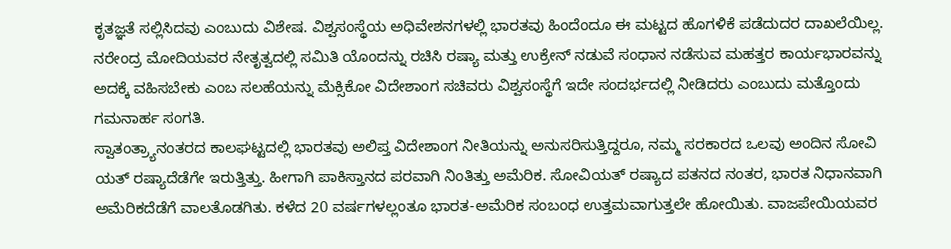ಕೃತಜ್ಞತೆ ಸಲ್ಲಿಸಿದವು ಎಂಬುದು ವಿಶೇಷ. ವಿಶ್ವಸಂಸ್ಥೆಯ ಅಧಿವೇಶನಗಳಲ್ಲಿ ಭಾರತವು ಹಿಂದೆಂದೂ ಈ ಮಟ್ಟದ ಹೊಗಳಿಕೆ ಪಡೆದುದರ ದಾಖಲೆಯಿಲ್ಲ. ನರೇಂದ್ರ ಮೋದಿಯವರ ನೇತೃತ್ವದಲ್ಲಿ ಸಮಿತಿ ಯೊಂದನ್ನು ರಚಿಸಿ ರಷ್ಯಾ ಮತ್ತು ಉಕ್ರೇನ್ ನಡುವೆ ಸಂಧಾನ ನಡೆಸುವ ಮಹತ್ತರ ಕಾರ್ಯಭಾರವನ್ನು ಅದಕ್ಕೆ ವಹಿಸಬೇಕು ಎಂಬ ಸಲಹೆಯನ್ನು ಮೆಕ್ಸಿಕೋ ವಿದೇಶಾಂಗ ಸಚಿವರು ವಿಶ್ವಸಂಸ್ಥೆಗೆ ಇದೇ ಸಂದರ್ಭದಲ್ಲಿ ನೀಡಿದರು ಎಂಬುದು ಮತ್ತೊಂದು ಗಮನಾರ್ಹ ಸಂಗತಿ.
ಸ್ವಾತಂತ್ರ್ಯಾನಂತರದ ಕಾಲಘಟ್ಟದಲ್ಲಿ ಭಾರತವು ಅಲಿಪ್ತ ವಿದೇಶಾಂಗ ನೀತಿಯನ್ನು ಅನುಸರಿಸುತ್ತಿದ್ದರೂ, ನಮ್ಮ ಸರಕಾರದ ಒಲವು ಅಂದಿನ ಸೋವಿ ಯತ್ ರಷ್ಯಾದೆಡೆಗೇ ಇರುತ್ತಿತ್ತು. ಹೀಗಾಗಿ ಪಾಕಿಸ್ತಾನದ ಪರವಾಗಿ ನಿಂತಿತ್ತು ಅಮೆರಿಕ. ಸೋವಿಯತ್ ರಷ್ಯಾದ ಪತನದ ನಂತರ, ಭಾರತ ನಿಧಾನವಾಗಿ ಅಮೆರಿಕದೆಡೆಗೆ ವಾಲತೊಡಗಿತು. ಕಳೆದ 20 ವರ್ಷಗಳಲ್ಲಂತೂ ಭಾರತ-ಅಮೆರಿಕ ಸಂಬಂಧ ಉತ್ತಮವಾಗುತ್ತಲೇ ಹೋಯಿತು. ವಾಜಪೇಯಿಯವರ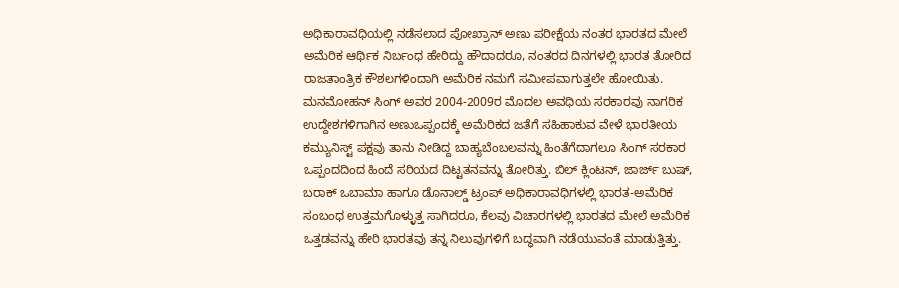ಅಧಿಕಾರಾವಧಿಯಲ್ಲಿ ನಡೆಸಲಾದ ಪೋಖ್ರಾನ್ ಅಣು ಪರೀಕ್ಷೆಯ ನಂತರ ಭಾರತದ ಮೇಲೆ ಅಮೆರಿಕ ಆರ್ಥಿಕ ನಿರ್ಬಂಧ ಹೇರಿದ್ದು ಹೌದಾದರೂ, ನಂತರದ ದಿನಗಳಲ್ಲಿ ಭಾರತ ತೋರಿದ ರಾಜತಾಂತ್ರಿಕ ಕೌಶಲಗಳಿಂದಾಗಿ ಅಮೆರಿಕ ನಮಗೆ ಸಮೀಪವಾಗುತ್ತಲೇ ಹೋಯಿತು.
ಮನಮೋಹನ್ ಸಿಂಗ್ ಅವರ 2004-2009ರ ಮೊದಲ ಅವಧಿಯ ಸರಕಾರವು ನಾಗರಿಕ ಉದ್ದೇಶಗಳಿಗಾಗಿನ ಅಣುಒಪ್ಪಂದಕ್ಕೆ ಅಮೆರಿಕದ ಜತೆಗೆ ಸಹಿಹಾಕುವ ವೇಳೆ ಭಾರತೀಯ ಕಮ್ಯುನಿಸ್ಟ್ ಪಕ್ಷವು ತಾನು ನೀಡಿದ್ದ ಬಾಹ್ಯಬೆಂಬಲವನ್ನು ಹಿಂತೆಗೆದಾಗಲೂ ಸಿಂಗ್ ಸರಕಾರ ಒಪ್ಪಂದದಿಂದ ಹಿಂದೆ ಸರಿಯದ ದಿಟ್ಟತನವನ್ನು ತೋರಿತ್ತು. ಬಿಲ್ ಕ್ಲಿಂಟನ್, ಜಾರ್ಜ್ ಬುಷ್, ಬರಾಕ್ ಒಬಾಮಾ ಹಾಗೂ ಡೊನಾಲ್ಡ್ ಟ್ರಂಪ್ ಅಧಿಕಾರಾವಧಿಗಳಲ್ಲಿ ಭಾರತ-ಅಮೆರಿಕ ಸಂಬಂಧ ಉತ್ತಮಗೊಳ್ಳುತ್ತ ಸಾಗಿದರೂ, ಕೆಲವು ವಿಚಾರಗಳಲ್ಲಿ ಭಾರತದ ಮೇಲೆ ಅಮೆರಿಕ ಒತ್ತಡವನ್ನು ಹೇರಿ ಭಾರತವು ತನ್ನ ನಿಲುವುಗಳಿಗೆ ಬದ್ಧವಾಗಿ ನಡೆಯುವಂತೆ ಮಾಡುತ್ತಿತ್ತು.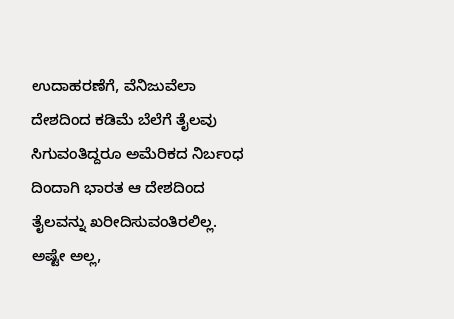ಉದಾಹರಣೆಗೆ, ವೆನಿಜುವೆಲಾ ದೇಶದಿಂದ ಕಡಿಮೆ ಬೆಲೆಗೆ ತೈಲವು ಸಿಗುವಂತಿದ್ದರೂ ಅಮೆರಿಕದ ನಿರ್ಬಂಧ ದಿಂದಾಗಿ ಭಾರತ ಆ ದೇಶದಿಂದ ತೈಲವನ್ನು ಖರೀದಿಸುವಂತಿರಲಿಲ್ಲ.
ಅಷ್ಟೇ ಅಲ್ಲ,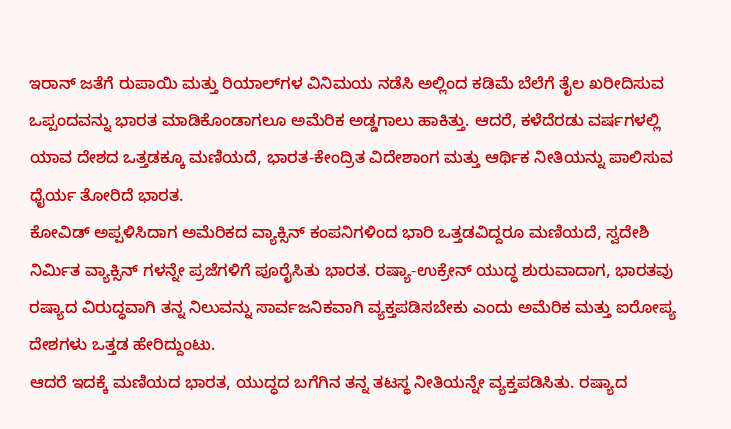ಇರಾನ್ ಜತೆಗೆ ರುಪಾಯಿ ಮತ್ತು ರಿಯಾಲ್‌ಗಳ ವಿನಿಮಯ ನಡೆಸಿ ಅಲ್ಲಿಂದ ಕಡಿಮೆ ಬೆಲೆಗೆ ತೈಲ ಖರೀದಿಸುವ ಒಪ್ಪಂದವನ್ನು ಭಾರತ ಮಾಡಿಕೊಂಡಾಗಲೂ ಅಮೆರಿಕ ಅಡ್ಡಗಾಲು ಹಾಕಿತ್ತು. ಆದರೆ, ಕಳೆದೆರಡು ವರ್ಷಗಳಲ್ಲಿ ಯಾವ ದೇಶದ ಒತ್ತಡಕ್ಕೂ ಮಣಿಯದೆ, ಭಾರತ-ಕೇಂದ್ರಿತ ವಿದೇಶಾಂಗ ಮತ್ತು ಆರ್ಥಿಕ ನೀತಿಯನ್ನು ಪಾಲಿಸುವ ಧೈರ್ಯ ತೋರಿದೆ ಭಾರತ.
ಕೋವಿಡ್ ಅಪ್ಪಳಿಸಿದಾಗ ಅಮೆರಿಕದ ವ್ಯಾಕ್ಸಿನ್ ಕಂಪನಿಗಳಿಂದ ಭಾರಿ ಒತ್ತಡವಿದ್ದರೂ ಮಣಿಯದೆ, ಸ್ವದೇಶಿ ನಿರ್ಮಿತ ವ್ಯಾಕ್ಸಿನ್‌ ಗಳನ್ನೇ ಪ್ರಜೆಗಳಿಗೆ ಪೂರೈಸಿತು ಭಾರತ. ರಷ್ಯಾ-ಉಕ್ರೇನ್ ಯುದ್ಧ ಶುರುವಾದಾಗ, ಭಾರತವು ರಷ್ಯಾದ ವಿರುದ್ಧವಾಗಿ ತನ್ನ ನಿಲುವನ್ನು ಸಾರ್ವಜನಿಕವಾಗಿ ವ್ಯಕ್ತಪಡಿಸಬೇಕು ಎಂದು ಅಮೆರಿಕ ಮತ್ತು ಐರೋಪ್ಯ ದೇಶಗಳು ಒತ್ತಡ ಹೇರಿದ್ದುಂಟು.
ಆದರೆ ಇದಕ್ಕೆ ಮಣಿಯದ ಭಾರತ, ಯುದ್ಧದ ಬಗೆಗಿನ ತನ್ನ ತಟಸ್ಥ ನೀತಿಯನ್ನೇ ವ್ಯಕ್ತಪಡಿಸಿತು. ರಷ್ಯಾದ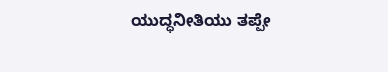ಯುದ್ಧನೀತಿಯು ತಪ್ಪೇ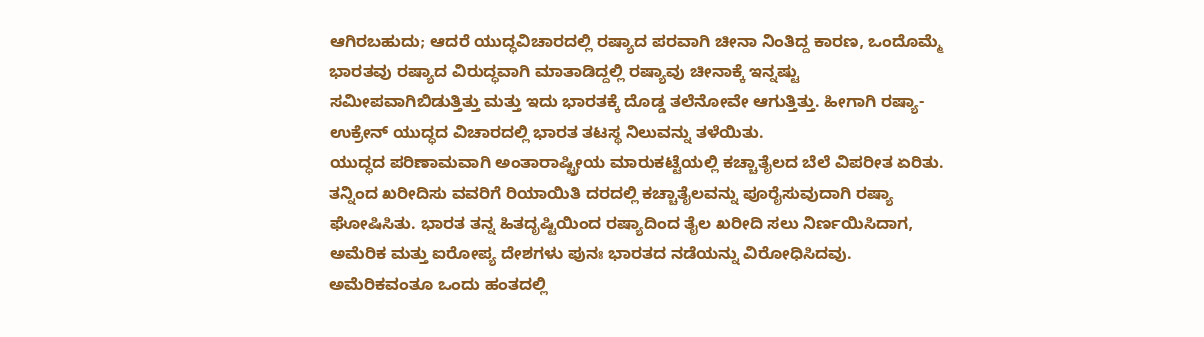ಆಗಿರಬಹುದು; ಆದರೆ ಯುದ್ಧವಿಚಾರದಲ್ಲಿ ರಷ್ಯಾದ ಪರವಾಗಿ ಚೀನಾ ನಿಂತಿದ್ದ ಕಾರಣ, ಒಂದೊಮ್ಮೆ ಭಾರತವು ರಷ್ಯಾದ ವಿರುದ್ಧವಾಗಿ ಮಾತಾಡಿದ್ದಲ್ಲಿ ರಷ್ಯಾವು ಚೀನಾಕ್ಕೆ ಇನ್ನಷ್ಟು ಸಮೀಪವಾಗಿಬಿಡುತ್ತಿತ್ತು ಮತ್ತು ಇದು ಭಾರತಕ್ಕೆ ದೊಡ್ಡ ತಲೆನೋವೇ ಆಗುತ್ತಿತ್ತು. ಹೀಗಾಗಿ ರಷ್ಯಾ-ಉಕ್ರೇನ್ ಯುದ್ಧದ ವಿಚಾರದಲ್ಲಿ ಭಾರತ ತಟಸ್ಥ ನಿಲುವನ್ನು ತಳೆಯಿತು.
ಯುದ್ಧದ ಪರಿಣಾಮವಾಗಿ ಅಂತಾರಾಷ್ಟ್ರೀಯ ಮಾರುಕಟ್ಟೆಯಲ್ಲಿ ಕಚ್ಚಾತೈಲದ ಬೆಲೆ ವಿಪರೀತ ಏರಿತು. ತನ್ನಿಂದ ಖರೀದಿಸು ವವರಿಗೆ ರಿಯಾಯಿತಿ ದರದಲ್ಲಿ ಕಚ್ಚಾತೈಲವನ್ನು ಪೂರೈಸುವುದಾಗಿ ರಷ್ಯಾ ಘೋಷಿಸಿತು. ಭಾರತ ತನ್ನ ಹಿತದೃಷ್ಟಿಯಿಂದ ರಷ್ಯಾದಿಂದ ತೈಲ ಖರೀದಿ ಸಲು ನಿರ್ಣಯಿಸಿದಾಗ, ಅಮೆರಿಕ ಮತ್ತು ಐರೋಪ್ಯ ದೇಶಗಳು ಪುನಃ ಭಾರತದ ನಡೆಯನ್ನು ವಿರೋಧಿಸಿದವು. ಅಮೆರಿಕವಂತೂ ಒಂದು ಹಂತದಲ್ಲಿ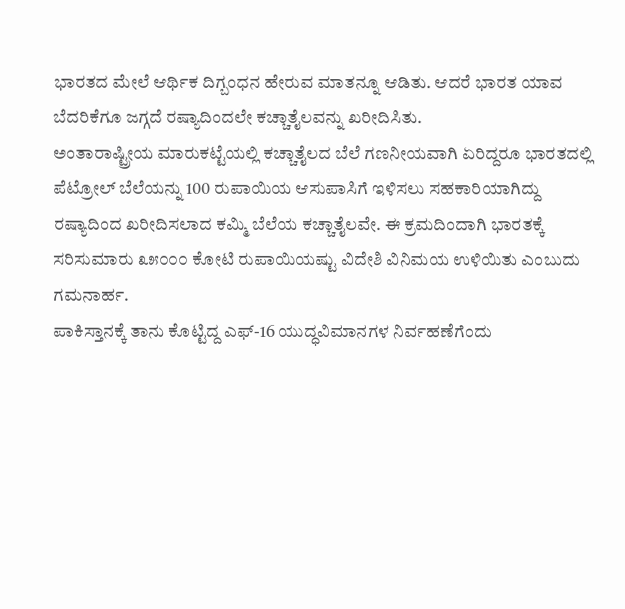ಭಾರತದ ಮೇಲೆ ಆರ್ಥಿಕ ದಿಗ್ಬಂಧನ ಹೇರುವ ಮಾತನ್ನೂ ಆಡಿತು. ಆದರೆ ಭಾರತ ಯಾವ ಬೆದರಿಕೆಗೂ ಜಗ್ಗದೆ ರಷ್ಯಾದಿಂದಲೇ ಕಚ್ಚಾತೈಲವನ್ನು ಖರೀದಿಸಿತು.
ಅಂತಾರಾಷ್ಟ್ರೀಯ ಮಾರುಕಟ್ಟೆಯಲ್ಲಿ ಕಚ್ಚಾತೈಲದ ಬೆಲೆ ಗಣನೀಯವಾಗಿ ಏರಿದ್ದರೂ ಭಾರತದಲ್ಲಿ ಪೆಟ್ರೋಲ್ ಬೆಲೆಯನ್ನು 100 ರುಪಾಯಿಯ ಆಸುಪಾಸಿಗೆ ಇಳಿಸಲು ಸಹಕಾರಿಯಾಗಿದ್ದು ರಷ್ಯಾದಿಂದ ಖರೀದಿಸಲಾದ ಕಮ್ಮಿ ಬೆಲೆಯ ಕಚ್ಚಾತೈಲವೇ. ಈ ಕ್ರಮದಿಂದಾಗಿ ಭಾರತಕ್ಕೆ ಸರಿಸುಮಾರು ೩೫೦೦೦ ಕೋಟಿ ರುಪಾಯಿಯಷ್ಟು ವಿದೇಶಿ ವಿನಿಮಯ ಉಳಿಯಿತು ಎಂಬುದು ಗಮನಾರ್ಹ.
ಪಾಕಿಸ್ತಾನಕ್ಕೆ ತಾನು ಕೊಟ್ಟಿದ್ದ ಎಫ್-16 ಯುದ್ಧವಿಮಾನಗಳ ನಿರ್ವಹಣೆಗೆಂದು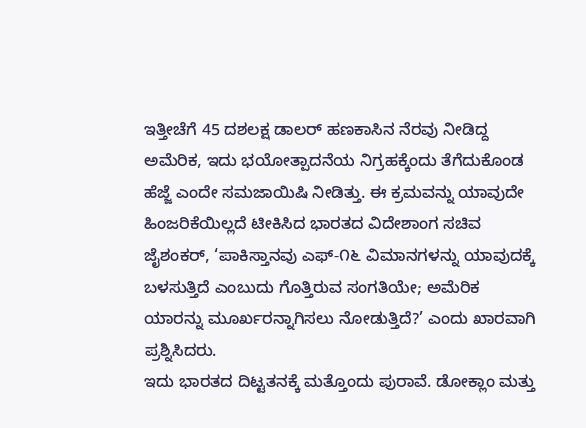ಇತ್ತೀಚೆಗೆ 45 ದಶಲಕ್ಷ ಡಾಲರ್ ಹಣಕಾಸಿನ ನೆರವು ನೀಡಿದ್ದ ಅಮೆರಿಕ, ಇದು ಭಯೋತ್ಪಾದನೆಯ ನಿಗ್ರಹಕ್ಕೆಂದು ತೆಗೆದುಕೊಂಡ ಹೆಜ್ಜೆ ಎಂದೇ ಸಮಜಾಯಿಷಿ ನೀಡಿತ್ತು. ಈ ಕ್ರಮವನ್ನು ಯಾವುದೇ ಹಿಂಜರಿಕೆಯಿಲ್ಲದೆ ಟೀಕಿಸಿದ ಭಾರತದ ವಿದೇಶಾಂಗ ಸಚಿವ ಜೈಶಂಕರ್, ‘ಪಾಕಿಸ್ತಾನವು ಎಫ್-೧೬ ವಿಮಾನಗಳನ್ನು ಯಾವುದಕ್ಕೆ ಬಳಸುತ್ತಿದೆ ಎಂಬುದು ಗೊತ್ತಿರುವ ಸಂಗತಿಯೇ; ಅಮೆರಿಕ ಯಾರನ್ನು ಮೂರ್ಖರನ್ನಾಗಿಸಲು ನೋಡುತ್ತಿದೆ?’ ಎಂದು ಖಾರವಾಗಿ ಪ್ರಶ್ನಿಸಿದರು.
ಇದು ಭಾರತದ ದಿಟ್ಟತನಕ್ಕೆ ಮತ್ತೊಂದು ಪುರಾವೆ. ಡೋಕ್ಲಾಂ ಮತ್ತು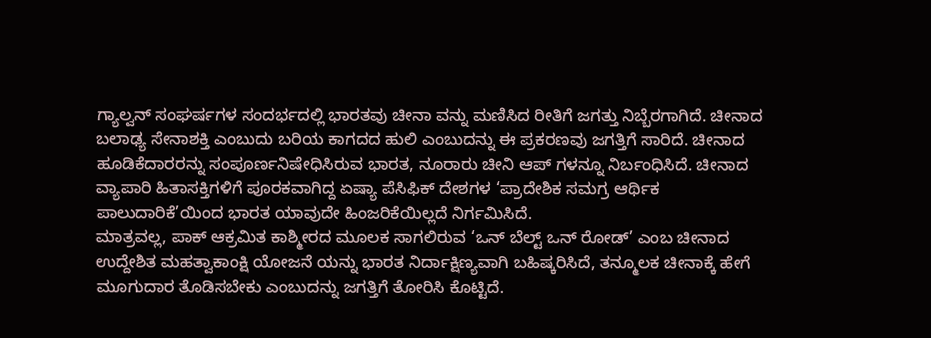ಗ್ಯಾಲ್ವನ್ ಸಂಘರ್ಷಗಳ ಸಂದರ್ಭದಲ್ಲಿ ಭಾರತವು ಚೀನಾ ವನ್ನು ಮಣಿಸಿದ ರೀತಿಗೆ ಜಗತ್ತು ನಿಬ್ಬೆರಗಾಗಿದೆ. ಚೀನಾದ ಬಲಾಢ್ಯ ಸೇನಾಶಕ್ತಿ ಎಂಬುದು ಬರಿಯ ಕಾಗದದ ಹುಲಿ ಎಂಬುದನ್ನು ಈ ಪ್ರಕರಣವು ಜಗತ್ತಿಗೆ ಸಾರಿದೆ. ಚೀನಾದ ಹೂಡಿಕೆದಾರರನ್ನು ಸಂಪೂರ್ಣನಿಷೇಧಿಸಿರುವ ಭಾರತ, ನೂರಾರು ಚೀನಿ ಆಪ್‌ ಗಳನ್ನೂ ನಿರ್ಬಂಧಿಸಿದೆ. ಚೀನಾದ ವ್ಯಾಪಾರಿ ಹಿತಾಸಕ್ತಿಗಳಿಗೆ ಪೂರಕವಾಗಿದ್ದ ಏಷ್ಯಾ ಪೆಸಿಫಿಕ್ ದೇಶಗಳ ‘ಪ್ರಾದೇಶಿಕ ಸಮಗ್ರ ಆರ್ಥಿಕ ಪಾಲುದಾರಿಕೆ’ಯಿಂದ ಭಾರತ ಯಾವುದೇ ಹಿಂಜರಿಕೆಯಿಲ್ಲದೆ ನಿರ್ಗಮಿಸಿದೆ.
ಮಾತ್ರವಲ್ಲ, ಪಾಕ್ ಆಕ್ರಮಿತ ಕಾಶ್ಮೀರದ ಮೂಲಕ ಸಾಗಲಿರುವ ‘ಒನ್ ಬೆಲ್ಟ್ ಒನ್ ರೋಡ್’ ಎಂಬ ಚೀನಾದ ಉದ್ದೇಶಿತ ಮಹತ್ವಾಕಾಂಕ್ಷಿ ಯೋಜನೆ ಯನ್ನು ಭಾರತ ನಿರ್ದಾಕ್ಷಿಣ್ಯವಾಗಿ ಬಹಿಷ್ಕರಿಸಿದೆ, ತನ್ಮೂಲಕ ಚೀನಾಕ್ಕೆ ಹೇಗೆ ಮೂಗುದಾರ ತೊಡಿಸಬೇಕು ಎಂಬುದನ್ನು ಜಗತ್ತಿಗೆ ತೋರಿಸಿ ಕೊಟ್ಟಿದೆ.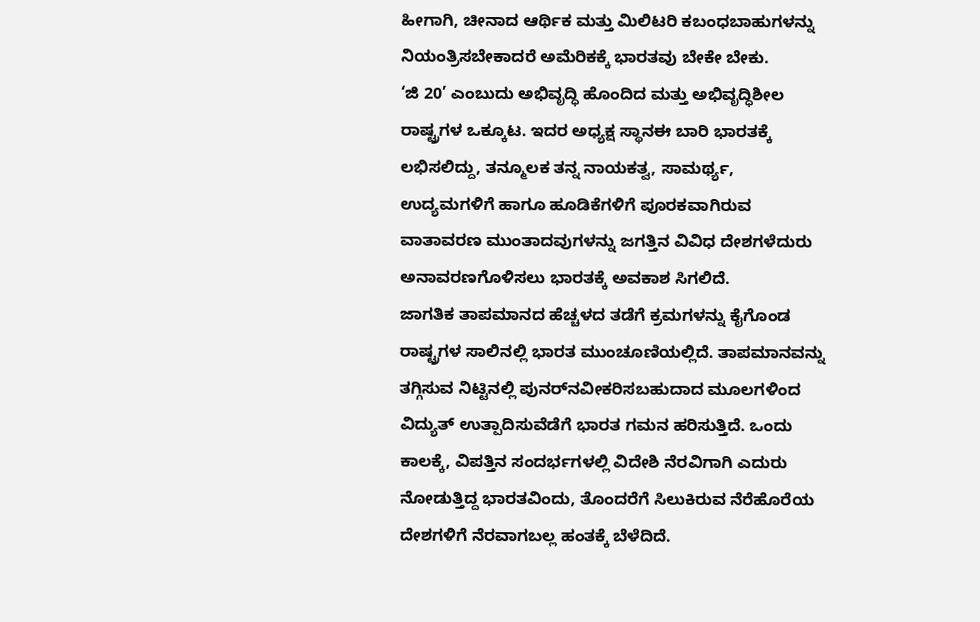ಹೀಗಾಗಿ, ಚೀನಾದ ಆರ್ಥಿಕ ಮತ್ತು ಮಿಲಿಟರಿ ಕಬಂಧಬಾಹುಗಳನ್ನು ನಿಯಂತ್ರಿಸಬೇಕಾದರೆ ಅಮೆರಿಕಕ್ಕೆ ಭಾರತವು ಬೇಕೇ ಬೇಕು.
‘ಜಿ 20’ ಎಂಬುದು ಅಭಿವೃದ್ಧಿ ಹೊಂದಿದ ಮತ್ತು ಅಭಿವೃದ್ಧಿಶೀಲ ರಾಷ್ಟ್ರಗಳ ಒಕ್ಕೂಟ. ಇದರ ಅಧ್ಯಕ್ಷ ಸ್ಥಾನಈ ಬಾರಿ ಭಾರತಕ್ಕೆ ಲಭಿಸಲಿದ್ದು, ತನ್ಮೂಲಕ ತನ್ನ ನಾಯಕತ್ವ, ಸಾಮರ್ಥ್ಯ, ಉದ್ಯಮಗಳಿಗೆ ಹಾಗೂ ಹೂಡಿಕೆಗಳಿಗೆ ಪೂರಕವಾಗಿರುವ ವಾತಾವರಣ ಮುಂತಾದವುಗಳನ್ನು ಜಗತ್ತಿನ ವಿವಿಧ ದೇಶಗಳೆದುರು ಅನಾವರಣಗೊಳಿಸಲು ಭಾರತಕ್ಕೆ ಅವಕಾಶ ಸಿಗಲಿದೆ.
ಜಾಗತಿಕ ತಾಪಮಾನದ ಹೆಚ್ಚಳದ ತಡೆಗೆ ಕ್ರಮಗಳನ್ನು ಕೈಗೊಂಡ ರಾಷ್ಟ್ರಗಳ ಸಾಲಿನಲ್ಲಿ ಭಾರತ ಮುಂಚೂಣಿಯಲ್ಲಿದೆ. ತಾಪಮಾನವನ್ನು ತಗ್ಗಿಸುವ ನಿಟ್ಟಿನಲ್ಲಿ ಪುನರ್‌ನವೀಕರಿಸಬಹುದಾದ ಮೂಲಗಳಿಂದ ವಿದ್ಯುತ್ ಉತ್ಪಾದಿಸುವೆಡೆಗೆ ಭಾರತ ಗಮನ ಹರಿಸುತ್ತಿದೆ. ಒಂದು ಕಾಲಕ್ಕೆ, ವಿಪತ್ತಿನ ಸಂದರ್ಭಗಳಲ್ಲಿ ವಿದೇಶಿ ನೆರವಿಗಾಗಿ ಎದುರು ನೋಡುತ್ತಿದ್ದ ಭಾರತವಿಂದು, ತೊಂದರೆಗೆ ಸಿಲುಕಿರುವ ನೆರೆಹೊರೆಯ ದೇಶಗಳಿಗೆ ನೆರವಾಗಬಲ್ಲ ಹಂತಕ್ಕೆ ಬೆಳೆದಿದೆ.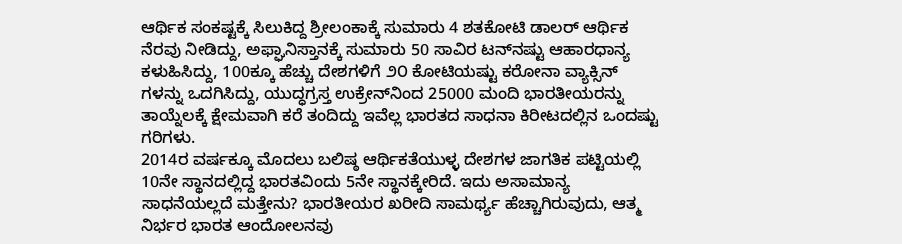ಆರ್ಥಿಕ ಸಂಕಷ್ಟಕ್ಕೆ ಸಿಲುಕಿದ್ದ ಶ್ರೀಲಂಕಾಕ್ಕೆ ಸುಮಾರು 4 ಶತಕೋಟಿ ಡಾಲರ್ ಆರ್ಥಿಕ ನೆರವು ನೀಡಿದ್ದು, ಅಫ್ಘಾನಿಸ್ತಾನಕ್ಕೆ ಸುಮಾರು 50 ಸಾವಿರ ಟನ್‌ನಷ್ಟು ಆಹಾರಧಾನ್ಯ ಕಳುಹಿಸಿದ್ದು, 100ಕ್ಕೂ ಹೆಚ್ಚು ದೇಶಗಳಿಗೆ ೨೦ ಕೋಟಿಯಷ್ಟು ಕರೋನಾ ವ್ಯಾಕ್ಸಿನ್ ಗಳನ್ನು ಒದಗಿಸಿದ್ದು, ಯುದ್ಧಗ್ರಸ್ತ ಉಕ್ರೇನ್‌ನಿಂದ 25000 ಮಂದಿ ಭಾರತೀಯರನ್ನು ತಾಯ್ನೆಲಕ್ಕೆ ಕ್ಷೇಮವಾಗಿ ಕರೆ ತಂದಿದ್ದು ಇವೆಲ್ಲ ಭಾರತದ ಸಾಧನಾ ಕಿರೀಟದಲ್ಲಿನ ಒಂದಷ್ಟು ಗರಿಗಳು.
2014ರ ವರ್ಷಕ್ಕೂ ಮೊದಲು ಬಲಿಷ್ಠ ಆರ್ಥಿಕತೆಯುಳ್ಳ ದೇಶಗಳ ಜಾಗತಿಕ ಪಟ್ಟಿಯಲ್ಲಿ 10ನೇ ಸ್ಥಾನದಲ್ಲಿದ್ದ ಭಾರತವಿಂದು 5ನೇ ಸ್ಥಾನಕ್ಕೇರಿದೆ. ಇದು ಅಸಾಮಾನ್ಯ ಸಾಧನೆಯಲ್ಲದೆ ಮತ್ತೇನು? ಭಾರತೀಯರ ಖರೀದಿ ಸಾಮರ್ಥ್ಯ ಹೆಚ್ಚಾಗಿರುವುದು, ಆತ್ಮ ನಿರ್ಭರ ಭಾರತ ಆಂದೋಲನವು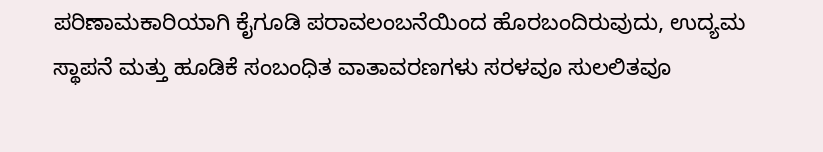ಪರಿಣಾಮಕಾರಿಯಾಗಿ ಕೈಗೂಡಿ ಪರಾವಲಂಬನೆಯಿಂದ ಹೊರಬಂದಿರುವುದು, ಉದ್ಯಮ ಸ್ಥಾಪನೆ ಮತ್ತು ಹೂಡಿಕೆ ಸಂಬಂಧಿತ ವಾತಾವರಣಗಳು ಸರಳವೂ ಸುಲಲಿತವೂ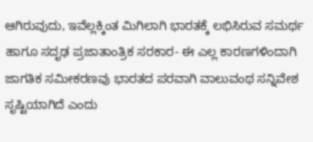ಆಗಿರುವುದು, ಇವೆಲ್ಲಕ್ಕಿಂತ ಮಿಗಿಲಾಗಿ ಭಾರತಕ್ಕೆ ಲಭಿಸಿರುವ ಸಮರ್ಥ ಹಾಗೂ ಸದೃಢ ಪ್ರಜಾತಾಂತ್ರಿಕ ಸರಕಾರ- ಈ ಎಲ್ಲ ಕಾರಣಗಳಿಂದಾಗಿ ಜಾಗತಿಕ ಸಮೀಕರಣವು ಭಾರತದ ಪರವಾಗಿ ವಾಲುವಂಥ ಸನ್ನಿವೇಶ ಸೃಷ್ಟಿಯಾಗಿದೆ ಎಂದು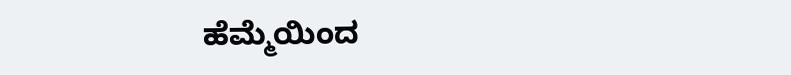ಹೆಮ್ಮೆಯಿಂದ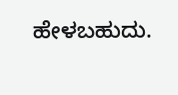ಹೇಳಬಹುದು.